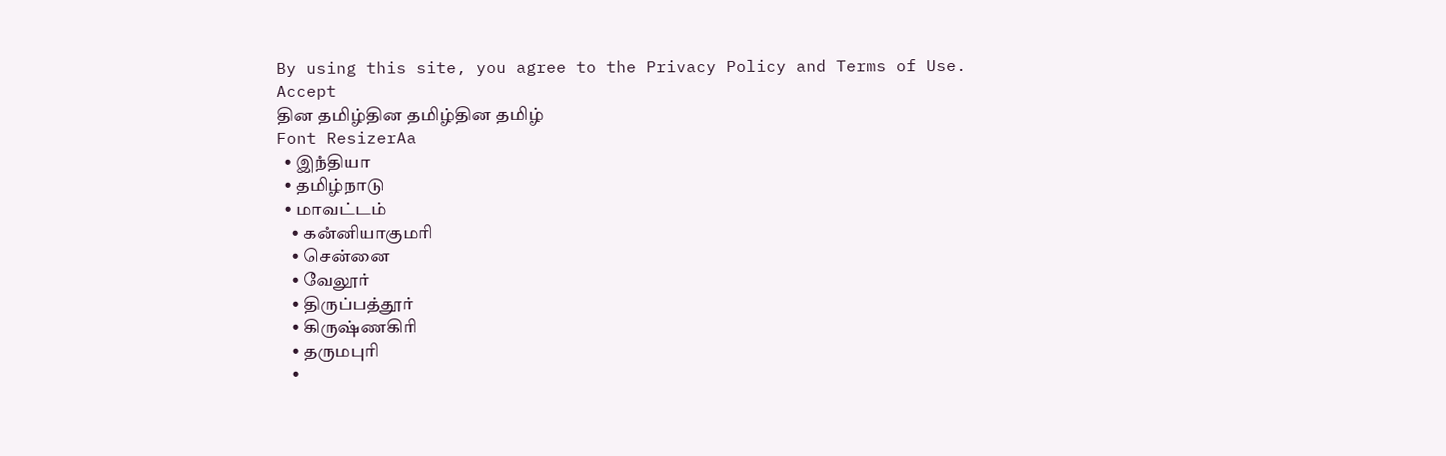By using this site, you agree to the Privacy Policy and Terms of Use.
Accept
தின தமிழ்தின தமிழ்தின தமிழ்
Font ResizerAa
  • இநஂதியா
  • தமிழ்நாடு
  • மாவட்டம்
    • கனஂனியாகுமரி
    • சென்னை
    • வேலூர்
    • திருப்பத்தூர்
    • கிருஷ்ணகிரி
    • தருமபுரி
    •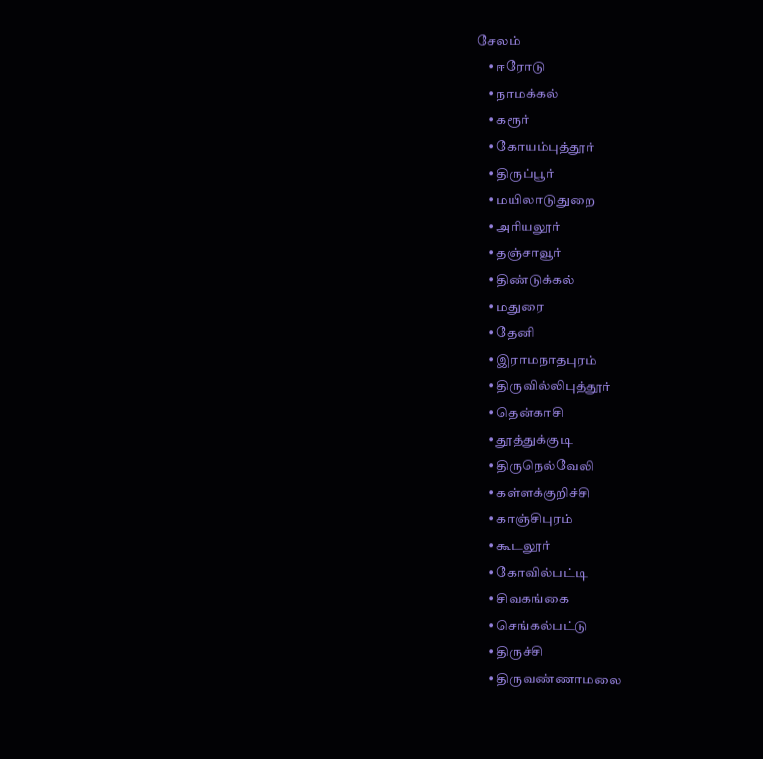சேலம்
    • ஈரோடு
    • நாமக்கல்
    • கரூர்
    • கோயம்புத்தூர்
    • திருப்பூர்
    • மயிலாடுதுறை
    • அரியலூர்
    • தஞ்சாவூர்
    • திண்டுக்கல்
    • மதுரை
    • தேனி
    • இராமநாதபுரம்
    • திருவில்லிபுத்தூர்
    • தென்காசி
    • தூத்துக்குடி
    • திருநெல்வேலி
    • கள்ளக்குறிச்சி
    • காஞ்சிபுரம்
    • கூடலூர்
    • கோவில்பட்டி
    • சிவகங்கை
    • செங்கல்பட்டு
    • திருச்சி
    • திருவண்ணாமலை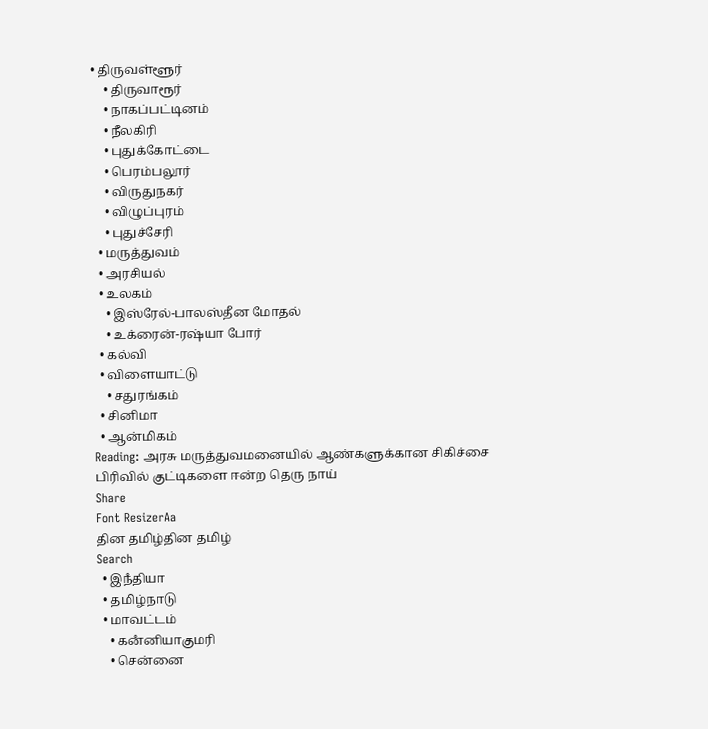• திருவள்ளூர்
    • திருவாரூர்
    • நாகப்பட்டினம்
    • நீலகிரி
    • புதுக்கோட்டை
    • பெரம்பலூர்
    • விருதுநகர்
    • விழுப்புரம்
    • புதுச்சேரி
  • மருத்துவம்
  • அரசியல்
  • உலகம்
    • இஸ்ரேல்-பாலஸ்தீன மோதல்
    • உக்ரைன்-ரஷ்யா போர்
  • கல்வி
  • விளையாட்டு
    • சதுரங்கம்
  • சினிமா
  • ஆன்மிகம்
Reading: அரசு மருத்துவமனையில் ஆண்களுக்கான சிகிச்சை பிரிவில் குட்டிகளை ஈன்ற தெரு நாய்
Share
Font ResizerAa
தின தமிழ்தின தமிழ்
Search
  • இநஂதியா
  • தமிழ்நாடு
  • மாவட்டம்
    • கனஂனியாகுமரி
    • சென்னை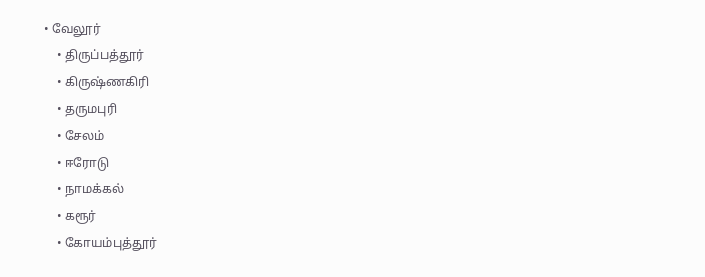• வேலூர்
    • திருப்பத்தூர்
    • கிருஷ்ணகிரி
    • தருமபுரி
    • சேலம்
    • ஈரோடு
    • நாமக்கல்
    • கரூர்
    • கோயம்புத்தூர்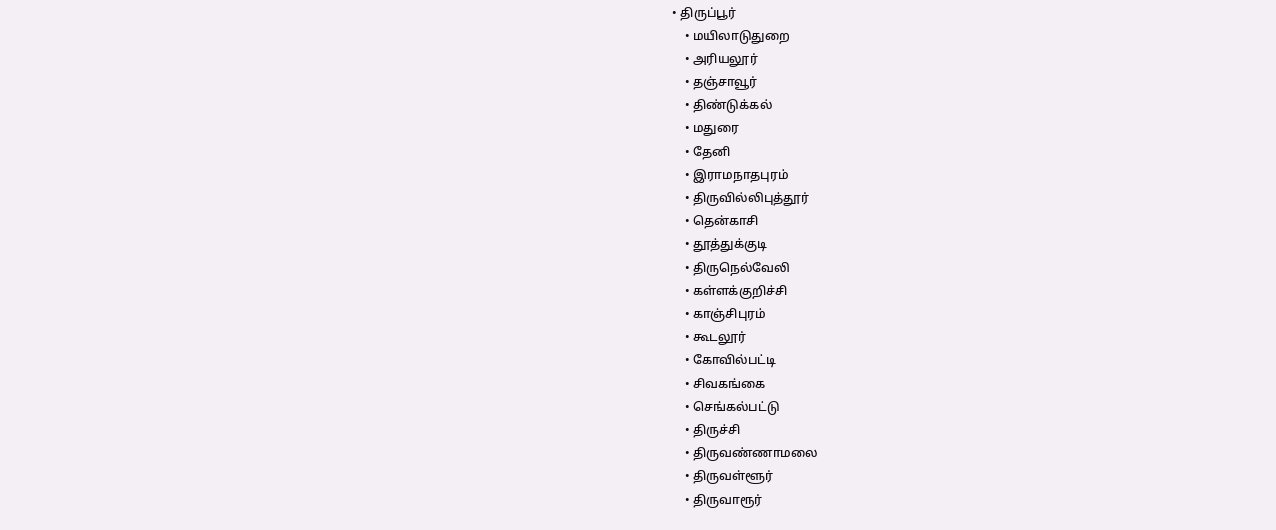• திருப்பூர்
    • மயிலாடுதுறை
    • அரியலூர்
    • தஞ்சாவூர்
    • திண்டுக்கல்
    • மதுரை
    • தேனி
    • இராமநாதபுரம்
    • திருவில்லிபுத்தூர்
    • தென்காசி
    • தூத்துக்குடி
    • திருநெல்வேலி
    • கள்ளக்குறிச்சி
    • காஞ்சிபுரம்
    • கூடலூர்
    • கோவில்பட்டி
    • சிவகங்கை
    • செங்கல்பட்டு
    • திருச்சி
    • திருவண்ணாமலை
    • திருவள்ளூர்
    • திருவாரூர்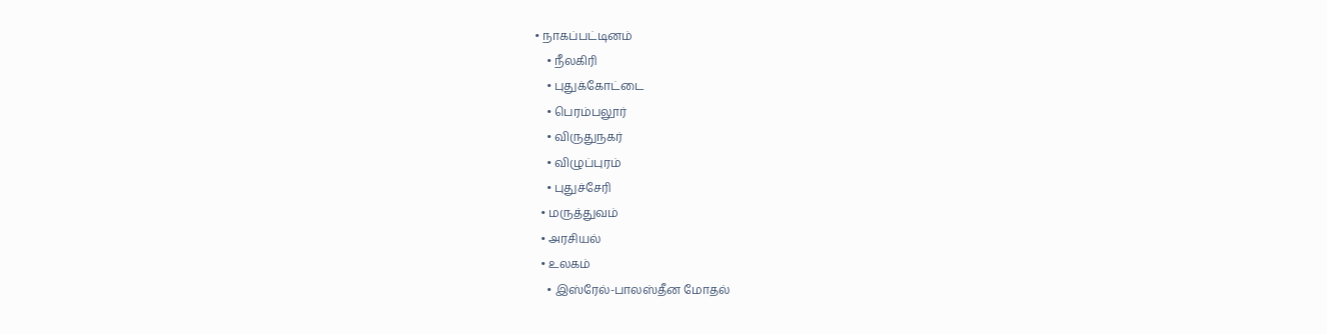• நாகப்பட்டினம்
    • நீலகிரி
    • புதுக்கோட்டை
    • பெரம்பலூர்
    • விருதுநகர்
    • விழுப்புரம்
    • புதுச்சேரி
  • மருத்துவம்
  • அரசியல்
  • உலகம்
    • இஸ்ரேல்-பாலஸ்தீன மோதல்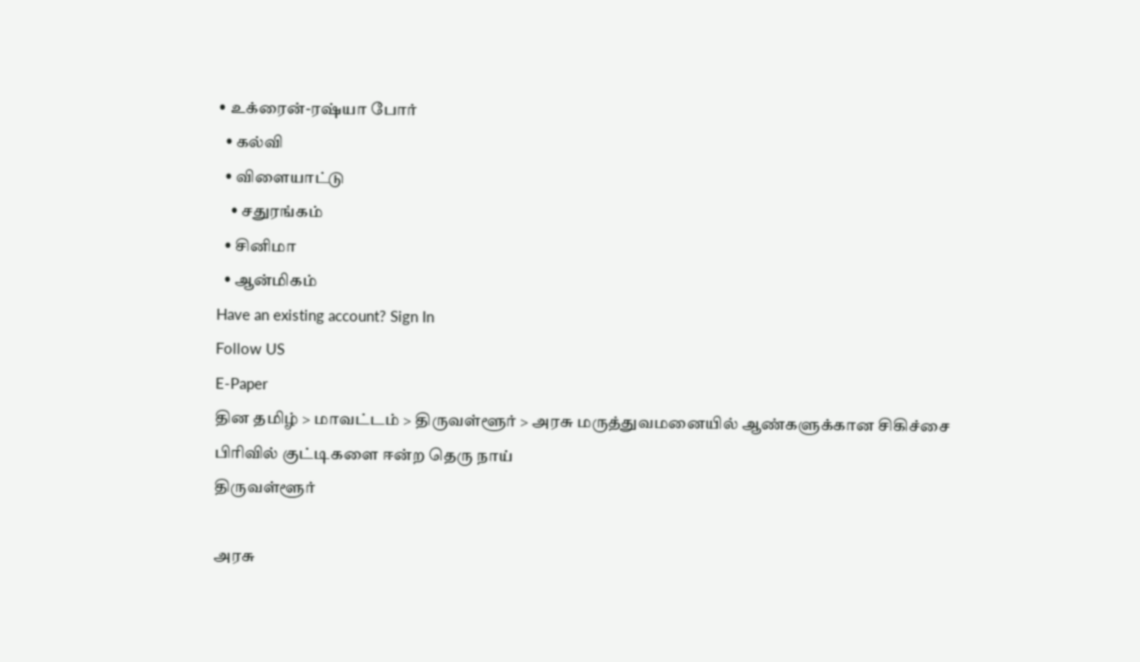• உக்ரைன்-ரஷ்யா போர்
  • கல்வி
  • விளையாட்டு
    • சதுரங்கம்
  • சினிமா
  • ஆன்மிகம்
Have an existing account? Sign In
Follow US
E-Paper
தின தமிழ் > மாவட்டம் > திருவள்ளூர் > அரசு மருத்துவமனையில் ஆண்களுக்கான சிகிச்சை பிரிவில் குட்டிகளை ஈன்ற தெரு நாய்
திருவள்ளூர்

அரசு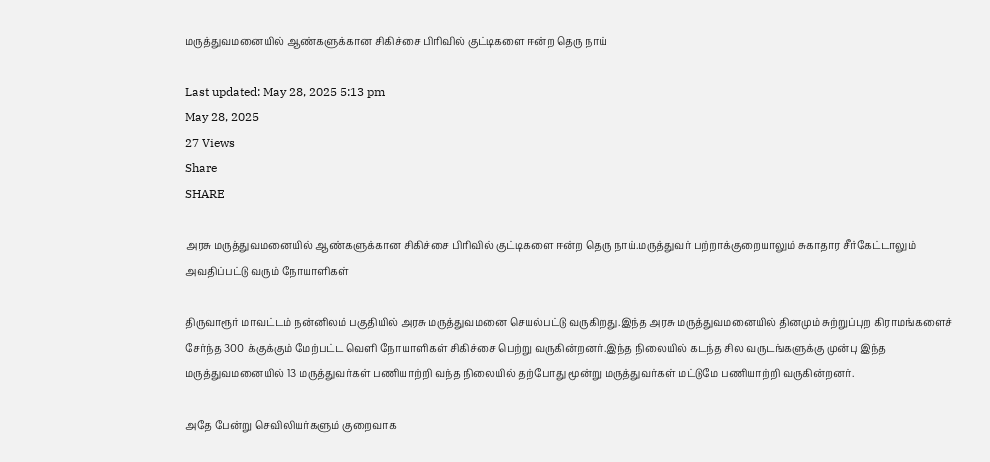மருத்துவமனையில் ஆண்களுக்கான சிகிச்சை பிரிவில் குட்டிகளை ஈன்ற தெரு நாய்

Last updated: May 28, 2025 5:13 pm
May 28, 2025
27 Views
Share
SHARE

அரசு மருத்துவமனையில் ஆண்களுக்கான சிகிச்சை பிரிவில் குட்டிகளை ஈன்ற தெரு நாய்.மருத்துவர் பற்றாக்குறையாலும் சுகாதார சீர்கேட்டாலும் அவதிப்பட்டு வரும் நோயாளிகள்

திருவாரூர் மாவட்டம் நன்னிலம் பகுதியில் அரசு மருத்துவமனை செயல்பட்டு வருகிறது.இந்த அரசு மருத்துவமனையில் தினமும் சுற்றுப்புற கிராமங்களைச் சேர்ந்த 300 க்குக்கும் மேற்பட்ட வெளி நோயாளிகள் சிகிச்சை பெற்று வருகின்றனர்.இந்த நிலையில் கடந்த சில வருடங்களுக்கு முன்பு இந்த மருத்துவமனையில் 13 மருத்துவர்கள் பணியாற்றி வந்த நிலையில் தற்போது மூன்று மருத்துவர்கள் மட்டுமே பணியாற்றி வருகின்றனர்.

அதே பேன்று செவிலியர்களும் குறைவாக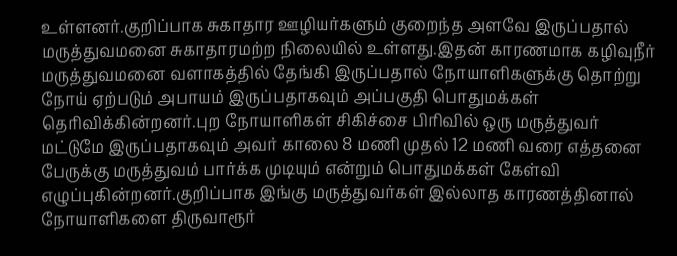உள்ளனர்.குறிப்பாக சுகாதார ஊழியர்களும் குறைந்த அளவே இருப்பதால் மருத்துவமனை சுகாதாரமற்ற நிலையில் உள்ளது.இதன் காரணமாக கழிவுநீர் மருத்துவமனை வளாகத்தில் தேங்கி இருப்பதால் நோயாளிகளுக்கு தொற்று நோய் ஏற்படும் அபாயம் இருப்பதாகவும் அப்பகுதி பொதுமக்கள் தெரிவிக்கின்றனர்.புற நோயாளிகள் சிகிச்சை பிரிவில் ஒரு மருத்துவர் மட்டுமே இருப்பதாகவும் அவர் காலை 8 மணி முதல் 12 மணி வரை எத்தனை பேருக்கு மருத்துவம் பார்க்க முடியும் என்றும் பொதுமக்கள் கேள்வி எழுப்புகின்றனர்.குறிப்பாக இங்கு மருத்துவர்கள் இல்லாத காரணத்தினால் நோயாளிகளை திருவாரூர்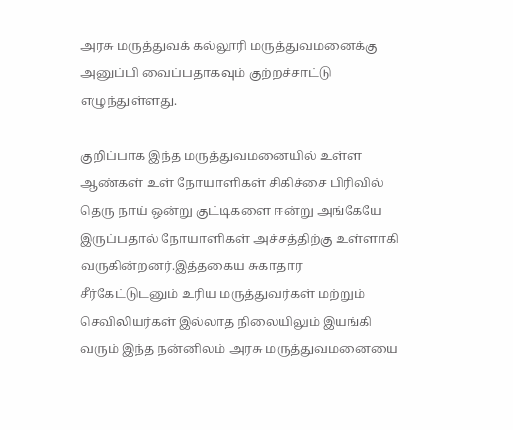அரசு மருத்துவக் கல்லூரி மருத்துவமனைக்கு அனுப்பி வைப்பதாகவும் குற்றச்சாட்டு எழுந்துள்ளது.

குறிப்பாக இந்த மருத்துவமனையில் உள்ள ஆண்கள் உள் நோயாளிகள் சிகிச்சை பிரிவில் தெரு நாய் ஒன்று குட்டிகளை ஈன்று அங்கேயே இருப்பதால் நோயாளிகள் அச்சத்திற்கு உள்ளாகி வருகின்றனர்.இத்தகைய சுகாதார சீர்கேட்டுடனும் உரிய மருத்துவர்கள் மற்றும் செவிலியர்கள் இல்லாத நிலையிலும் இயங்கி வரும் இந்த நன்னிலம் அரசு மருத்துவமனையை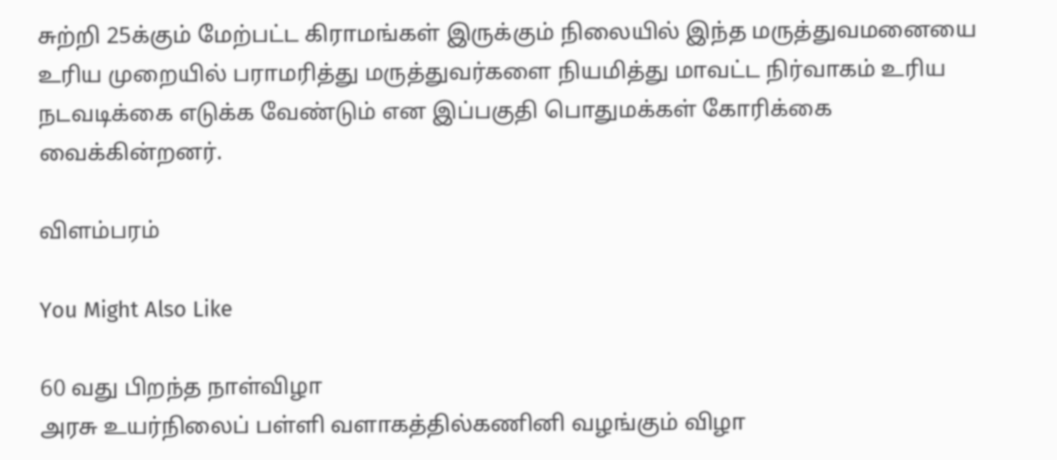சுற்றி 25க்கும் மேற்பட்ட கிராமங்கள் இருக்கும் நிலையில் இந்த மருத்துவமனையை உரிய முறையில் பராமரித்து மருத்துவர்களை நியமித்து மாவட்ட நிர்வாகம் உரிய நடவடிக்கை எடுக்க வேண்டும் என இப்பகுதி பொதுமக்கள் கோரிக்கை வைக்கின்றனர்.

விளம்பரம்

You Might Also Like

60 வது பிறந்த நாள்விழா
அரசு உயர்நிலைப் பள்ளி வளாகத்தில்கணினி வழங்கும் விழா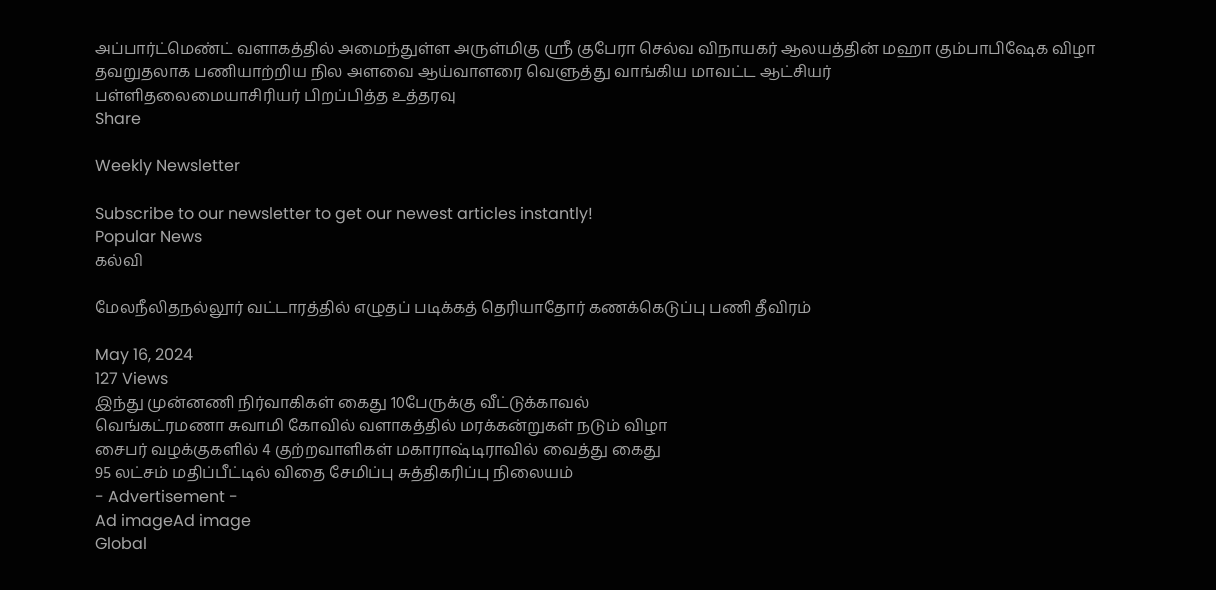அப்பார்ட்மெண்ட் வளாகத்தில் அமைந்துள்ள அருள்மிகு ஸ்ரீ குபேரா செல்வ விநாயகர் ஆலயத்தின் மஹா கும்பாபிஷேக விழா
தவறுதலாக பணியாற்றிய நில அளவை ஆய்வாளரை வெளுத்து வாங்கிய மாவட்ட ஆட்சியர்
பள்ளிதலைமையாசிரியர் பிறப்பித்த உத்தரவு
Share

Weekly Newsletter

Subscribe to our newsletter to get our newest articles instantly!
Popular News
கல்வி

மேலநீலிதநல்லூர் வட்டாரத்தில் எழுதப் படிக்கத் தெரியாதோர் கணக்கெடுப்பு பணி தீவிரம்

May 16, 2024
127 Views
இந்து முன்னணி நிர்வாகிகள் கைது 10பேருக்கு வீட்டுக்காவல்
வெங்கட்ரமணா சுவாமி கோவில் வளாகத்தில் மரக்கன்றுகள் நடும் விழா
சைபர் வழக்குகளில் 4 குற்றவாளிகள் மகாராஷ்டிராவில் வைத்து கைது
95 லட்சம் மதிப்பீட்டில் விதை சேமிப்பு சுத்திகரிப்பு நிலையம்
- Advertisement -
Ad imageAd image
Global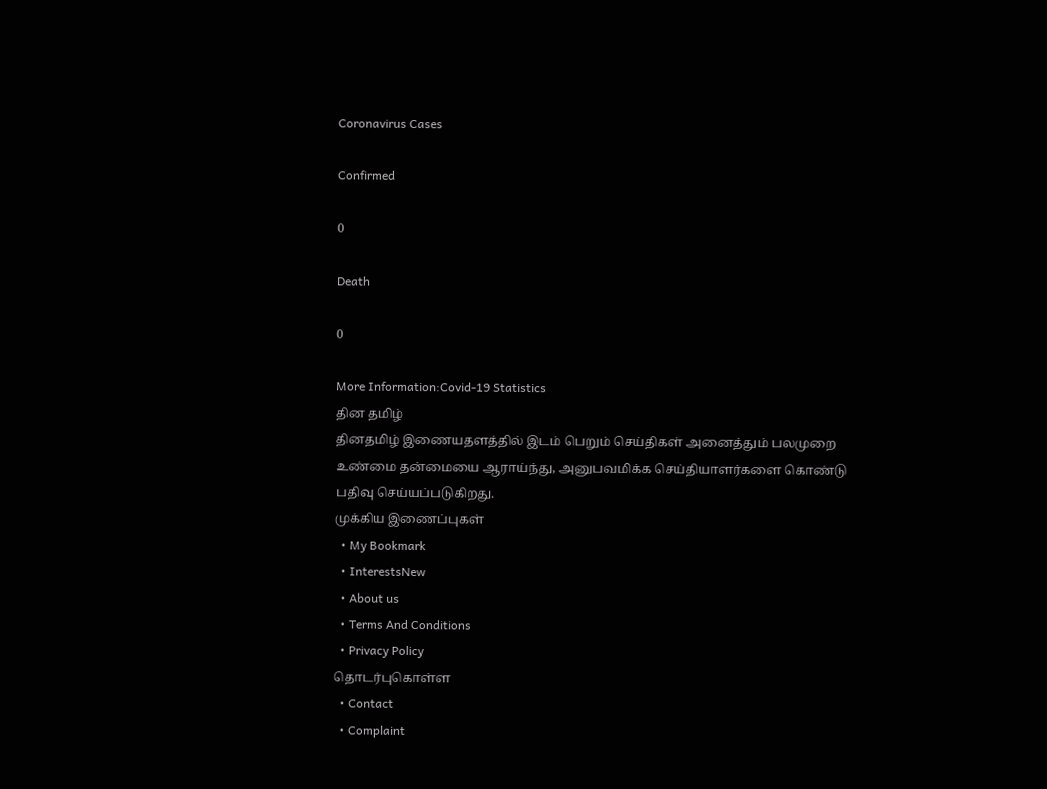Coronavirus Cases

Confirmed

0

Death

0

More Information:Covid-19 Statistics
தின தமிழ்
தினதமிழ் இணையதளத்தில் இடம் பெறும் செய்திகள் அனைத்தும் பலமுறை உண்மை தன்மையை ஆராய்ந்து, அனுபவமிக்க செய்தியாளர்களை கொண்டு பதிவு செய்யப்படுகிறது.
முக்கிய இணைப்புகள்
  • My Bookmark
  • InterestsNew
  • About us
  • Terms And Conditions
  • Privacy Policy
தொடர்புகொள்ள
  • Contact
  • Complaint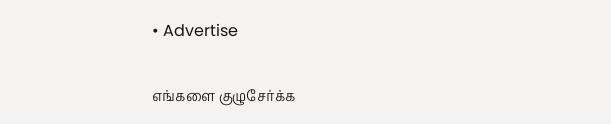• Advertise

எங்களை குழுசேர்க்க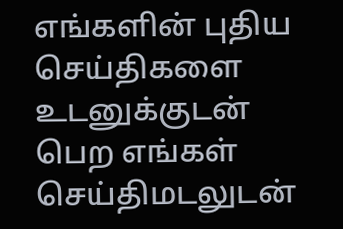எங்களின் புதிய செய்திகளை உடனுக்குடன் பெற எங்கள் செய்திமடலுடன்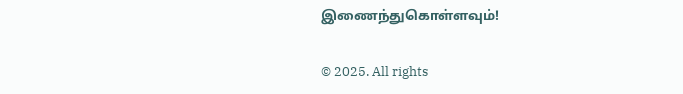இணைந்துகொள்ளவும்!

© 2025. All rights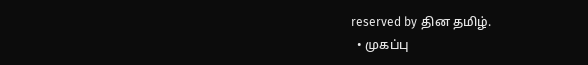reserved by தின தமிழ்.
  • முகப்பு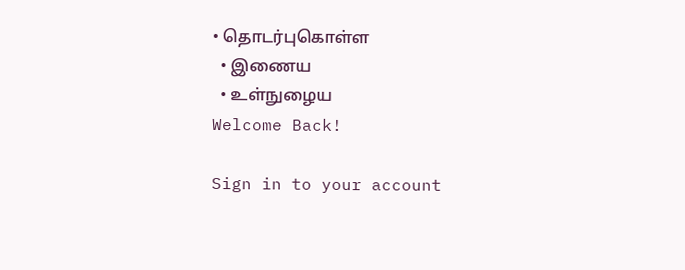• தொடர்புகொள்ள
  • இணைய
  • உள்நுழைய
Welcome Back!

Sign in to your account